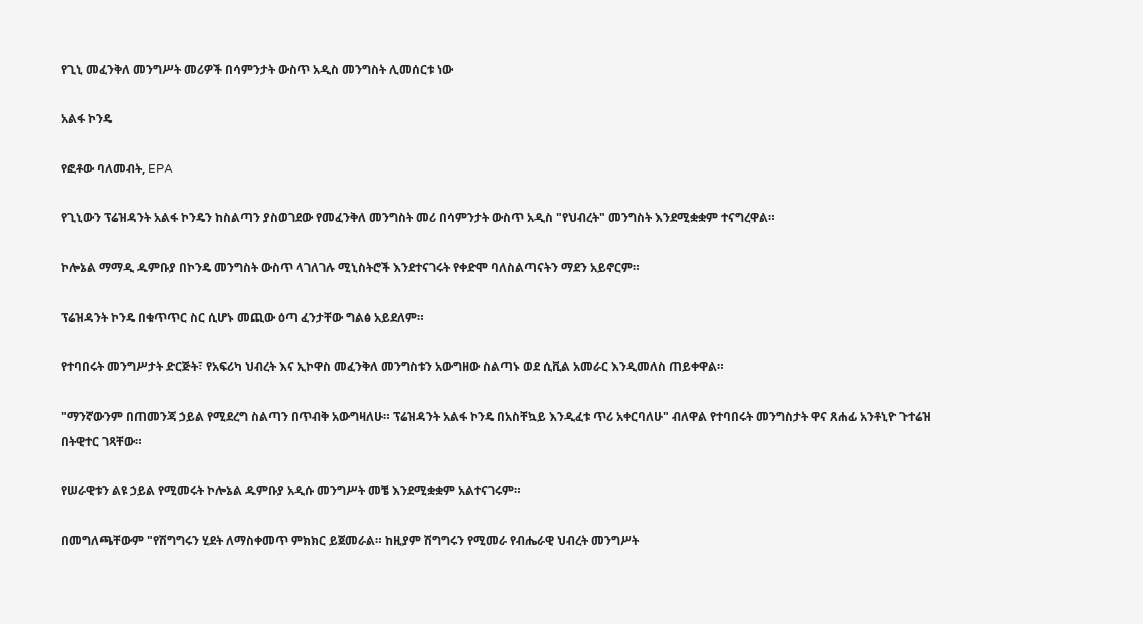የጊኒ መፈንቅለ መንግሥት መሪዎች በሳምንታት ውስጥ አዲስ መንግስት ሊመሰርቱ ነው

አልፋ ኮንዴ

የፎቶው ባለመብት, EPA

የጊኒውን ፕሬዝዳንት አልፋ ኮንዴን ከስልጣን ያስወገደው የመፈንቅለ መንግስት መሪ በሳምንታት ውስጥ አዲስ "የህብረት" መንግስት እንደሚቋቋም ተናግረዋል።

ኮሎኔል ማማዲ ዱምቡያ በኮንዴ መንግስት ውስጥ ላገለገሉ ሚኒስትሮች እንደተናገሩት የቀድሞ ባለስልጣናትን ማደን አይኖርም።

ፕሬዝዳንት ኮንዴ በቁጥጥር ስር ሲሆኑ መጪው ዕጣ ፈንታቸው ግልፅ አይደለም።

የተባበሩት መንግሥታት ድርጅት፣ የአፍሪካ ህብረት እና ኢኮዋስ መፈንቅለ መንግስቱን አውግዘው ስልጣኑ ወደ ሲቪል አመራር እንዲመለስ ጠይቀዋል።

"ማንኛውንም በጠመንጃ ኃይል የሚደረግ ስልጣን በጥብቅ አውግዛለሁ። ፕሬዝዳንት አልፋ ኮንዴ በአስቸኳይ እንዲፈቱ ጥሪ አቀርባለሁ" ብለዋል የተባበሩት መንግስታት ዋና ጸሐፊ አንቶኒዮ ጉተሬዝ በትዊተር ገጻቸው።

የሠራዊቱን ልዩ ኃይል የሚመሩት ኮሎኔል ዱምቡያ አዲሱ መንግሥት መቼ እንደሚቋቋም አልተናገሩም።

በመግለጫቸውም "የሽግግሩን ሂደት ለማስቀመጥ ምክክር ይጀመራል። ከዚያም ሽግግሩን የሚመራ የብሔራዊ ህብረት መንግሥት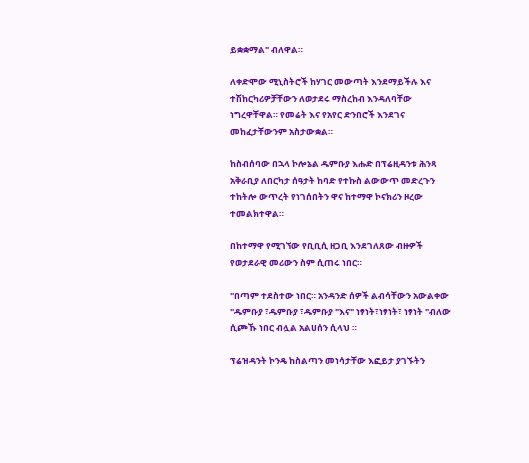ይቋቋማል" ብለዋል።

ለቀድሞው ሚኒስትሮች ከሃገር መውጣት እንደማይችሉ እና ተሽከርካሪዎቻቸውን ለወታደሩ ማስረከብ እንዳለባቸው ነግረዋቸዋል። የመሬት እና የአየር ድንበሮች እንደገና መከፈታቸውንም አስታውቋል።

ከስብሰባው በኋላ ኮሎኔል ዱምቡያ እሑድ በፕሬዚዳንቱ ሕንጻ አቅራቢያ ለበርካታ ሰዓታት ከባድ የተኩስ ልውውጥ መድረጉን ተከትሎ ውጥረት የነገሰበትን ዋና ከተማዋ ኮናክሪን ዞረው ተመልክተዋል።

በከተማዋ የሚገኘው የቢቢሲ ዘጋቢ እንደገለጸው ብዙዎች የወታደራዊ መሪውን ስም ሲጠሩ ነበር።

"በጣም ተደስተው ነበር። አንዳንድ ሰዎች ልብሳቸውን አውልቀው "ዱምቡያ ፣ዱምቡያ ፣ዱምቡያ "እና" ነፃነት፣ነፃነት፣ ነፃነት "ብለው ሲጮኹ ነበር ብሏል አልሀሰን ሲላህ ።

ፕሬዝዳንት ኮንዴ ከስልጣን መነሳታቸው እፎይታ ያገኙትን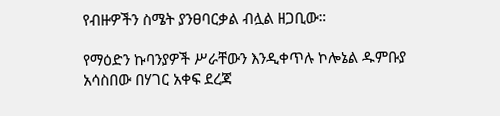የብዙዎችን ስሜት ያንፀባርቃል ብሏል ዘጋቢው።

የማዕድን ኩባንያዎች ሥራቸውን እንዲቀጥሉ ኮሎኔል ዱምቡያ አሳስበው በሃገር አቀፍ ደረጃ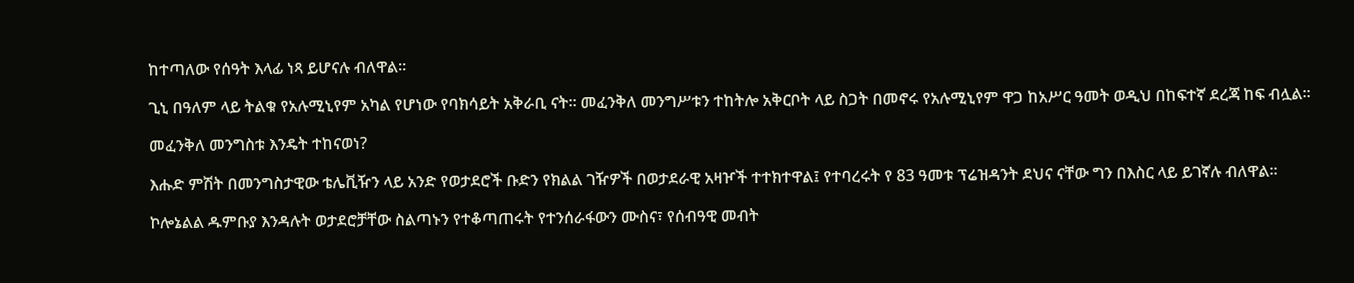ከተጣለው የሰዓት እላፊ ነጻ ይሆናሉ ብለዋል።

ጊኒ በዓለም ላይ ትልቁ የአሉሚኒየም አካል የሆነው የባክሳይት አቅራቢ ናት። መፈንቅለ መንግሥቱን ተከትሎ አቅርቦት ላይ ስጋት በመኖሩ የአሉሚኒየም ዋጋ ከአሥር ዓመት ወዲህ በከፍተኛ ደረጃ ከፍ ብሏል።

መፈንቅለ መንግስቱ እንዴት ተከናወነ?

እሑድ ምሽት በመንግስታዊው ቴሌቪዥን ላይ አንድ የወታደሮች ቡድን የክልል ገዥዎች በወታደራዊ አዛዦች ተተክተዋል፤ የተባረሩት የ 83 ዓመቱ ፕሬዝዳንት ደህና ናቸው ግን በእስር ላይ ይገኛሉ ብለዋል።

ኮሎኔልል ዱምቡያ እንዳሉት ወታደሮቻቸው ስልጣኑን የተቆጣጠሩት የተንሰራፋውን ሙስና፣ የሰብዓዊ መብት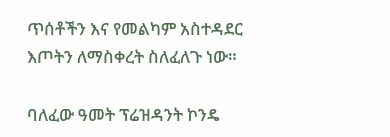ጥሰቶችን እና የመልካም አስተዳደር እጦትን ለማስቀረት ስለፈለጉ ነው።

ባለፈው ዓመት ፕሬዝዳንት ኮንዴ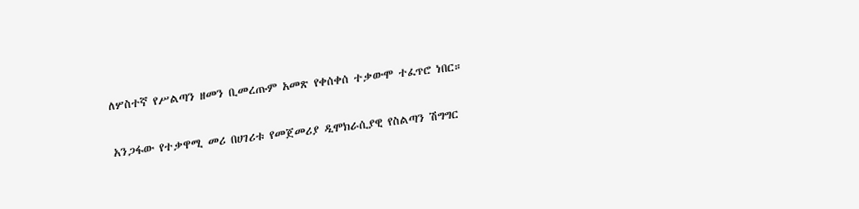ለሦስተኛ የሥልጣን ዘመን ቢመረጡም አመጽ የቀሰቀሰ ተቃውሞ ተፈጥሮ ነበር።

አንጋፋው የተቃዋሚ መሪ በሀገሪቱ የመጀመሪያ ዲሞክራሲያዊ የስልጣን ሽግግር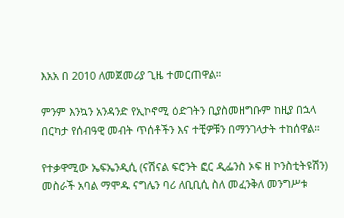እአአ በ 2010 ለመጀመሪያ ጊዜ ተመርጠዋል።

ምንም እንኳን አንዳንድ የኢኮኖሚ ዕድገትን ቢያስመዘግቡም ከዚያ በኋላ በርካታ የሰብዓዊ መብት ጥሰቶችን እና ተቺዎቹን በማንገላታት ተከሰዋል።

የተቃዋሚው ኤፍኤንዲሲ (ናሽናል ፍሮንት ፎር ዲፌንስ ኦፍ ዘ ኮንስቲትዩሽን) መስራች አባል ማሞዱ ናግሌን ባሪ ለቢቢሲ ስለ መፈንቅለ መንግሥቱ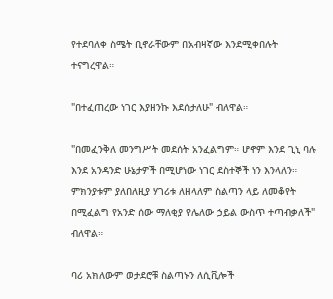የተደባለቀ ስሜት ቢኖራቸውም በአብዛኛው እንደሚቀበሉት ተናግረዋል።

"በተፈጠረው ነገር እያዘንኩ እደሰታለሁ" ብለዋል።

"በመፈንቅለ መንግሥት መደሰት አንፈልግም። ሆኖም እንደ ጊኒ ባሉ እንደ አንዳንድ ሁኔታዎች በሚሆነው ነገር ደስተኞች ነን እንላለን። ምክንያቱም ያለበለዚያ ሃገሪቱ ለዘላለም ስልጣን ላይ ለመቆየት በሚፈልግ የአንድ ሰው ማለቂያ የሌለው ኃይል ውስጥ ተጣብቃለች" ብለዋል።

ባሪ አክለውም ወታደሮቹ ስልጣኑን ለሲቪሎች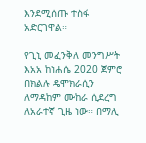እንደሚሰጡ ተስፋ አድርገዋል።

የጊኒ መፈንቅለ መንግሥት እአአ ከነሐሴ 2020 ጀምሮ በክልሉ ዴሞክራሲን ለማዳከም ሙከራ ሲደረግ ለአራተኛ ጊዜ ነው። በማሊ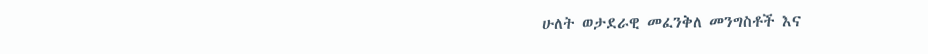ሁለት ወታደራዊ መፈንቅለ መንግስቶች እና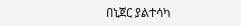በኒጀር ያልተሳካ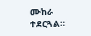ሙከራ ተደርጓል።